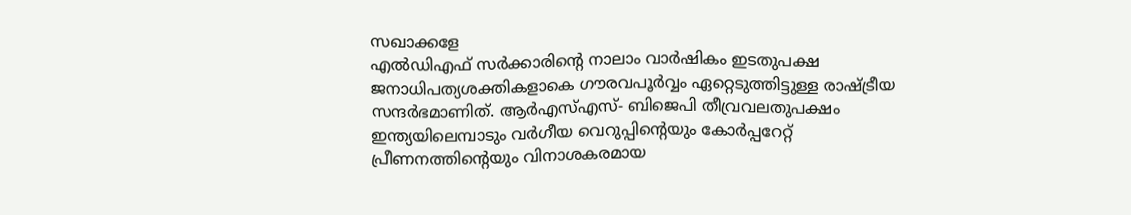സഖാക്കളേ
എൽഡിഎഫ് സർക്കാരിൻ്റെ നാലാം വാർഷികം ഇടതുപക്ഷ ജനാധിപത്യശക്തികളാകെ ഗൗരവപൂർവ്വം ഏറ്റെടുത്തിട്ടുള്ള രാഷ്ട്രീയ സന്ദർഭമാണിത്. ആർഎസ്എസ്- ബിജെപി തീവ്രവലതുപക്ഷം ഇന്ത്യയിലെമ്പാടും വർഗീയ വെറുപ്പിന്റെയും കോർപ്പറേറ്റ് പ്രീണനത്തിൻ്റെയും വിനാശകരമായ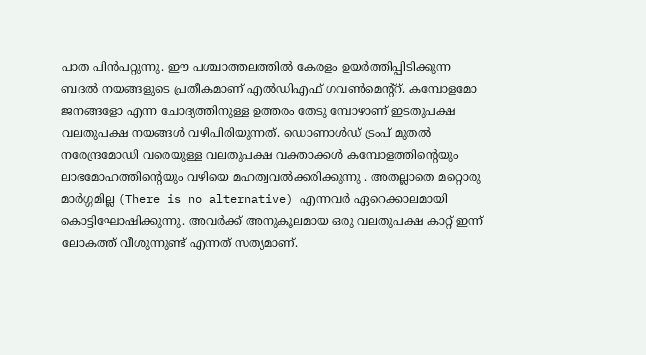പാത പിൻപറ്റുന്നു. ഈ പശ്ചാത്തലത്തിൽ കേരളം ഉയർത്തിപ്പിടിക്കുന്ന ബദൽ നയങ്ങളുടെ പ്രതീകമാണ് എൽഡിഎഫ് ഗവൺമെന്റ്റ്. കമ്പോളമോ ജനങ്ങളോ എന്ന ചോദ്യത്തിനുള്ള ഉത്തരം തേടു മ്പോഴാണ് ഇടതുപക്ഷ വലതുപക്ഷ നയങ്ങൾ വഴിപിരിയുന്നത്. ഡൊണാൾഡ് ട്രംപ് മുതൽ നരേന്ദ്രമോഡി വരെയുള്ള വലതുപക്ഷ വക്താക്കൾ കമ്പോളത്തിന്റെയും ലാഭമോഹത്തിന്റെയും വഴിയെ മഹത്വവൽക്കരിക്കുന്നു . അതല്ലാതെ മറ്റൊരു മാർഗ്ഗമില്ല (There is no alternative) എന്നവർ ഏറെക്കാലമായി കൊട്ടിഘോഷിക്കുന്നു. അവർക്ക് അനുകൂലമായ ഒരു വലതുപക്ഷ കാറ്റ് ഇന്ന് ലോകത്ത് വീശുന്നുണ്ട് എന്നത് സത്യമാണ്.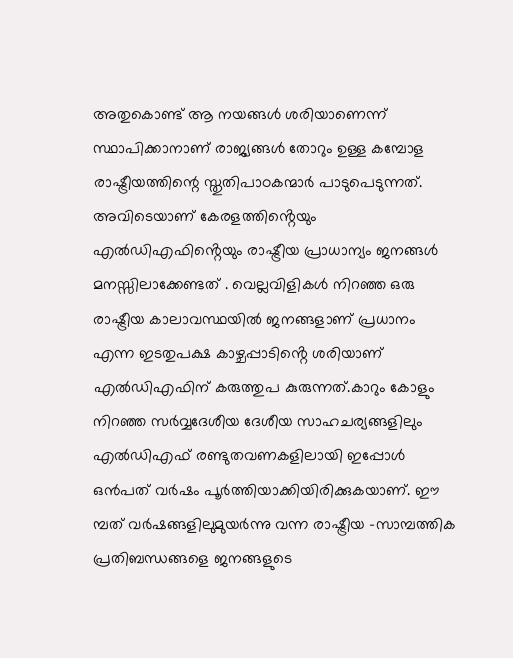അതുകൊണ്ട് ആ നയങ്ങൾ ശരിയാണെന്ന് സ്ഥാപിക്കാനാണ് രാജ്യങ്ങൾ തോറും ഉള്ള കമ്പോള രാഷ്ട്രീയത്തിന്റെ സ്തുതിപാഠകന്മാർ പാടുപെടുന്നത്. അവിടെയാണ് കേരളത്തിൻ്റെയും എൽഡിഎഫിൻ്റെയും രാഷ്ട്രീയ പ്രാധാന്യം ജനങ്ങൾ മനസ്സിലാക്കേണ്ടത് . വെല്ലവിളികൾ നിറഞ്ഞ ഒരു രാഷ്ട്രീയ കാലാവസ്ഥയിൽ ജനങ്ങളാണ് പ്രധാനം എന്ന ഇടതുപക്ഷ കാഴ്ചപ്പാടിൻ്റെ ശരിയാണ് എൽഡിഎഫിന് കരുത്തുപ കുരുന്നത്.കാറും കോളും നിറഞ്ഞ സർവ്വദേശീയ ദേശീയ സാഹചര്യങ്ങളിലും എൽഡിഎഫ് രണ്ടുതവണകളിലായി ഇപ്പോൾ ഒൻപത് വർഷം പൂർത്തിയാക്കിയിരിക്കുകയാണ്. ഈ മ്പത് വർഷങ്ങളിലുമുയർന്നു വന്ന രാഷ്ട്രീയ -സാമ്പത്തിക പ്രതിബന്ധങ്ങളെ ജനങ്ങളുടെ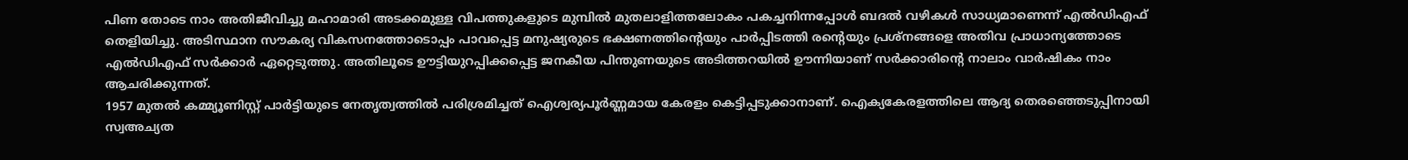പിണ തോടെ നാം അതിജീവിച്ചു മഹാമാരി അടക്കമുള്ള വിപത്തുകളുടെ മുമ്പിൽ മുതലാളിത്തലോകം പകച്ചനിന്നപ്പോൾ ബദൽ വഴികൾ സാധ്യമാണെന്ന് എൽഡിഎഫ് തെളിയിച്ചു. അടിസ്ഥാന സൗകര്യ വികസനത്തോടൊപ്പം പാവപ്പെട്ട മനുഷ്യരുടെ ഭക്ഷണത്തിന്റെയും പാർപ്പിടത്തി രന്റെയും പ്രശ്നങ്ങളെ അതിവ പ്രാധാന്യത്തോടെ എൽഡിഎഫ് സർക്കാർ ഏറ്റെടുത്തു. അതിലൂടെ ഊട്ടിയുറപ്പിക്കപ്പെട്ട ജനകീയ പിന്തുണയുടെ അടിത്തറയിൽ ഊന്നിയാണ് സർക്കാരിന്റെ നാലാം വാർഷികം നാം ആചരിക്കുന്നത്.
1957 മുതൽ കമ്മ്യൂണിസ്റ്റ് പാർട്ടിയുടെ നേതൃത്വത്തിൽ പരിശ്രമിച്ചത് ഐശ്വര്യപൂർണ്ണമായ കേരളം കെട്ടിപ്പടുക്കാനാണ്. ഐക്യകേരളത്തിലെ ആദ്യ തെരഞ്ഞെടുപ്പിനായി സ്വഅച്യത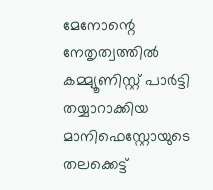മേനോന്റെ നേതൃത്വത്തിൽ കമ്മ്യൂണിസ്റ്റ് പാർട്ടി തയ്യാറാക്കിയ മാനിഫെസ്റ്റോയുടെ തലക്കെട്ട്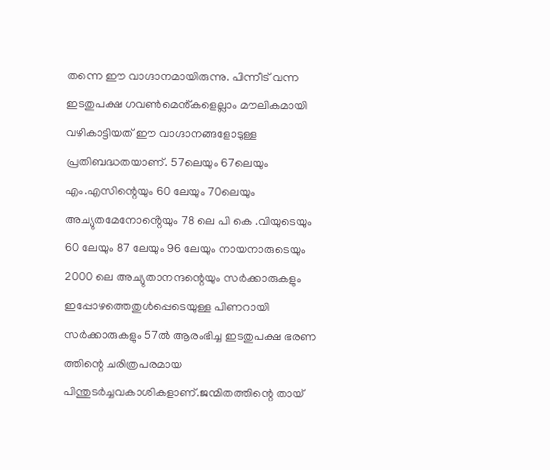തന്നെ ഈ വാഗ്ദാനമായിരുന്നു. പിന്നീട് വന്ന ഇടതുപക്ഷ ഗവൺമെൻ്കളെല്ലാം മൗലികമായി വഴികാട്ടിയത് ഈ വാഗ്ദാനങ്ങളോടുള്ള പ്രതിബദ്ധതയാണ്. 57ലെയും 67ലെയും എം.എസിന്റെയും 60 ലേയും 70ലെയും അച്യുതമേനോൻ്റെയും 78 ലെ പി കെ .വിയുടെയും 60 ലേയും 87 ലേയും 96 ലേയും നായനാരുടെയും 2000 ലെ അച്യുതാനന്ദന്റെയും സർക്കാരുകളും ഇപ്പോഴത്തെതുൾപ്പെടെയുള്ള പിണറായി സർക്കാരുകളും 57ൽ ആരംഭിച്ച ഇടതുപക്ഷ ഭരണ ത്തിന്റെ ചരിത്രപരമായ പിന്തുടർച്ചവകാശികളാണ്.ജന്മിതത്തിന്റെ തായ്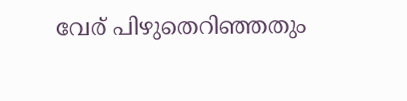വേര് പിഴുതെറിഞ്ഞതും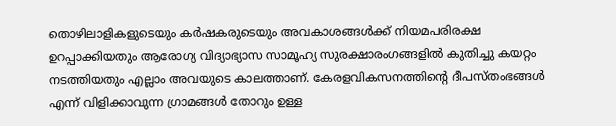തൊഴിലാളികളുടെയും കർഷകരുടെയും അവകാശങ്ങൾക്ക് നിയമപരിരക്ഷ ഉറപ്പാക്കിയതും ആരോഗ്യ വിദ്യാഭ്യാസ സാമൂഹ്യ സുരക്ഷാരംഗങ്ങളിൽ കുതിച്ചു കയറ്റം നടത്തിയതും എല്ലാം അവയുടെ കാലത്താണ്. കേരളവികസനത്തിൻ്റെ ദീപസ്തംഭങ്ങൾ എന്ന് വിളിക്കാവുന്ന ഗ്രാമങ്ങൾ തോറും ഉള്ള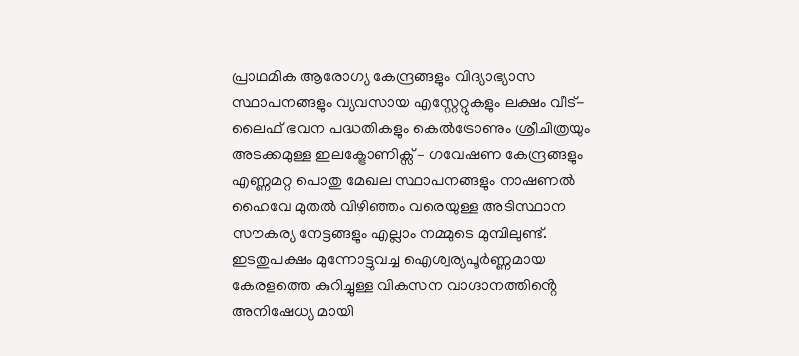പ്രാഥമിക ആരോഗ്യ കേന്ദ്രങ്ങളും വിദ്യാഭ്യാസ സ്ഥാപനങ്ങളും വ്യവസായ എസ്റ്റേറ്റുകളും ലക്ഷം വീട്- ലൈഫ് ഭവന പദ്ധതികളും കെൽട്രോണും ശ്രീചിത്രയും അടക്കമുള്ള ഇലക്ട്രോണിക്സ് – ഗവേഷണ കേന്ദ്രങ്ങളും എണ്ണമറ്റ പൊതു മേഖല സ്ഥാപനങ്ങളും നാഷണൽ ഹൈവേ മുതൽ വിഴിഞ്ഞം വരെയുള്ള അടിസ്ഥാന സൗകര്യ നേട്ടങ്ങളും എല്ലാം നമ്മുടെ മുമ്പിലുണ്ട്. ഇടതുപക്ഷം മുന്നോട്ടുവച്ച ഐശ്വര്യപൂർണ്ണമായ കേരളത്തെ കുറിച്ചുള്ള വികസന വാഗ്ദാനത്തിൻ്റെ അനിഷേധ്യ മായി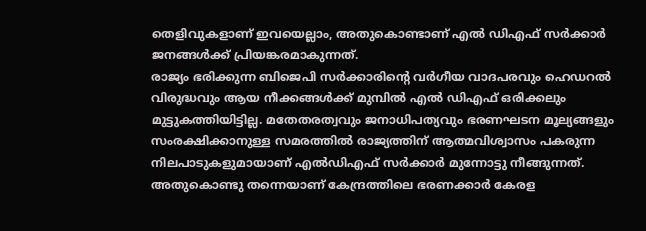തെളിവുകളാണ് ഇവയെല്ലാം, അതുകൊണ്ടാണ് എൽ ഡിഎഫ് സർക്കാർ ജനങ്ങൾക്ക് പ്രിയങ്കരമാകുന്നത്.
രാജ്യം ഭരിക്കുന്ന ബിജെപി സർക്കാരിൻ്റെ വർഗീയ വാദപരവും ഹെഡറൽ വിരുദ്ധവും ആയ നീക്കങ്ങൾക്ക് മുമ്പിൽ എൽ ഡിഎഫ് ഒരിക്കലും മുട്ടുകത്തിയിട്ടില്ല. മതേതരത്വവും ജനാധിപത്യവും ഭരണഘടന മൂല്യങ്ങളും സംരക്ഷിക്കാനുള്ള സമരത്തിൽ രാജ്യത്തിന് ആത്മവിശ്വാസം പകരുന്ന നിലപാടുകളുമായാണ് എൽഡിഎഫ് സർക്കാർ മുന്നോട്ടു നീങ്ങുന്നത്. അതുകൊണ്ടു തന്നെയാണ് കേന്ദ്രത്തിലെ ഭരണക്കാർ കേരള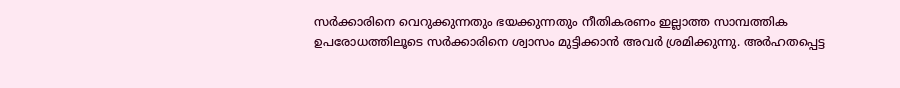സർക്കാരിനെ വെറുക്കുന്നതും ഭയക്കുന്നതും നീതികരണം ഇല്ലാത്ത സാമ്പത്തിക ഉപരോധത്തിലൂടെ സർക്കാരിനെ ശ്വാസം മുട്ടിക്കാൻ അവർ ശ്രമിക്കുന്നു. അർഹതപ്പെട്ട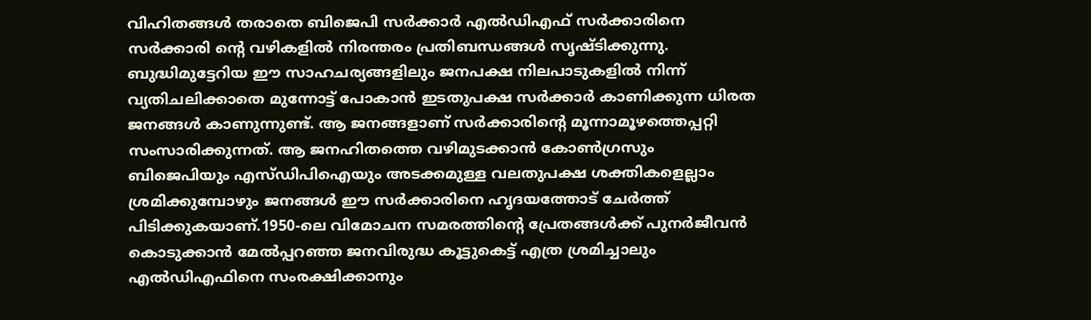വിഹിതങ്ങൾ തരാതെ ബിജെപി സർക്കാർ എൽഡിഎഫ് സർക്കാരിനെ സർക്കാരി ന്റെ വഴികളിൽ നിരന്തരം പ്രതിബന്ധങ്ങൾ സൃഷ്ടിക്കുന്നു. ബുദ്ധിമുട്ടേറിയ ഈ സാഹചര്യങ്ങളിലും ജനപക്ഷ നിലപാടുകളിൽ നിന്ന് വ്യതിചലിക്കാതെ മുന്നോട്ട് പോകാൻ ഇടതുപക്ഷ സർക്കാർ കാണിക്കുന്ന ധിരത ജനങ്ങൾ കാണുന്നുണ്ട്. ആ ജനങ്ങളാണ് സർക്കാരിന്റെ മൂന്നാമൂഴത്തെപ്പറ്റി സംസാരിക്കുന്നത്. ആ ജനഹിതത്തെ വഴിമുടക്കാൻ കോൺഗ്രസും ബിജെപിയും എസ്ഡിപിഐയും അടക്കമുള്ള വലതുപക്ഷ ശക്തികളെല്ലാം ശ്രമിക്കുമ്പോഴും ജനങ്ങൾ ഈ സർക്കാരിനെ ഹൃദയത്തോട് ചേർത്ത് പിടിക്കുകയാണ്.1950-ലെ വിമോചന സമരത്തിൻ്റെ പ്രേതങ്ങൾക്ക് പുനർജീവൻ കൊടുക്കാൻ മേൽപ്പറഞ്ഞ ജനവിരുദ്ധ കൂട്ടുകെട്ട് എത്ര ശ്രമിച്ചാലും എൽഡിഎഫിനെ സംരക്ഷിക്കാനും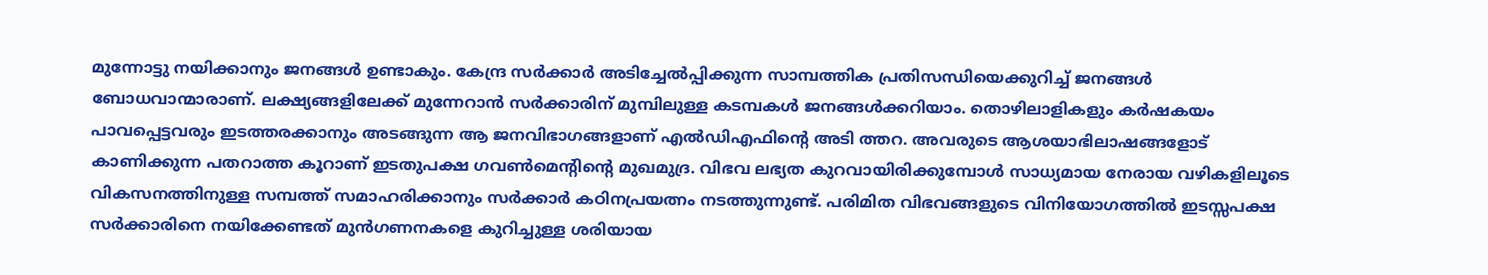മുന്നോട്ടു നയിക്കാനും ജനങ്ങൾ ഉണ്ടാകും. കേന്ദ്ര സർക്കാർ അടിച്ചേൽപ്പിക്കുന്ന സാമ്പത്തിക പ്രതിസന്ധിയെക്കുറിച്ച് ജനങ്ങൾ ബോധവാന്മാരാണ്. ലക്ഷ്യങ്ങളിലേക്ക് മുന്നേറാൻ സർക്കാരിന് മുമ്പിലുള്ള കടമ്പകൾ ജനങ്ങൾക്കറിയാം. തൊഴിലാളികളും കർഷകയം പാവപ്പെട്ടവരും ഇടത്തരക്കാനും അടങ്ങുന്ന ആ ജനവിഭാഗങ്ങളാണ് എൽഡിഎഫിൻ്റെ അടി ത്തറ. അവരുടെ ആശയാഭിലാഷങ്ങളോട് കാണിക്കുന്ന പതറാത്ത കൂറാണ് ഇടതുപക്ഷ ഗവൺമെൻ്റിൻ്റെ മുഖമുദ്ര. വിഭവ ലഭ്യത കുറവായിരിക്കുമ്പോൾ സാധ്യമായ നേരായ വഴികളിലൂടെ വികസനത്തിനുള്ള സമ്പത്ത് സമാഹരിക്കാനും സർക്കാർ കഠിനപ്രയത്നം നടത്തുന്നുണ്ട്. പരിമിത വിഭവങ്ങളുടെ വിനിയോഗത്തിൽ ഇടസ്സപക്ഷ സർക്കാരിനെ നയിക്കേണ്ടത് മുൻഗണനകളെ കുറിച്ചുള്ള ശരിയായ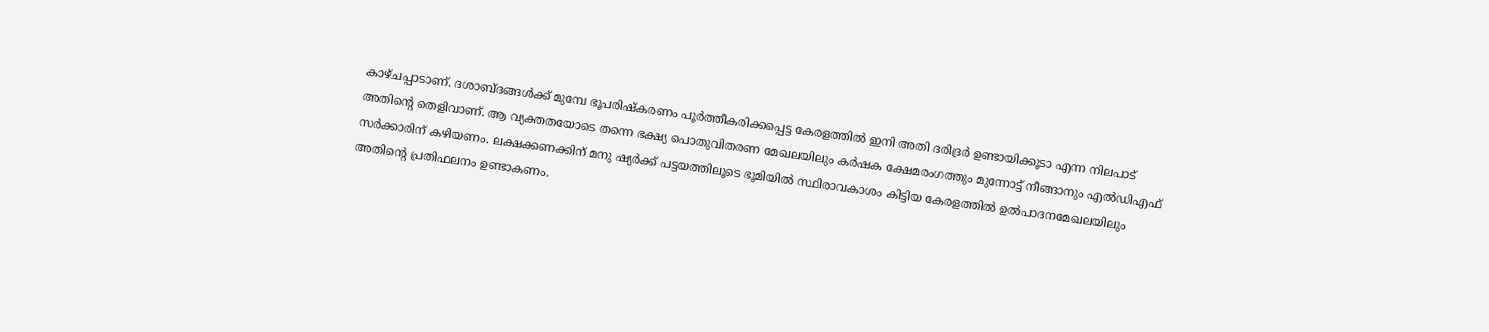കാഴ്ചപ്പാടാണ്. ദശാബ്ദങ്ങൾക്ക് മുമ്പേ ഭൂപരിഷ്കരണം പൂർത്തീകരിക്കപ്പെട്ട കേരളത്തിൽ ഇനി അതി ദരിദ്രർ ഉണ്ടായിക്കൂടാ എന്ന നിലപാട് അതിന്റെ തെളിവാണ്. ആ വ്യക്തതയോടെ തന്നെ ഭക്ഷ്യ പൊതുവിതരണ മേഖലയിലും കർഷക ക്ഷേമരംഗത്തും മുന്നോട്ട് നീങ്ങാനും എൽഡിഎഫ് സർക്കാരിന് കഴിയണം. ലക്ഷക്കണക്കിന് മനു ഷ്യർക്ക് പട്ടയത്തിലൂടെ ഭൂമിയിൽ സ്ഥിരാവകാശം കിട്ടിയ കേരളത്തിൽ ഉൽപാദനമേഖലയിലും അതിന്റെ പ്രതിഫലനം ഉണ്ടാകണം.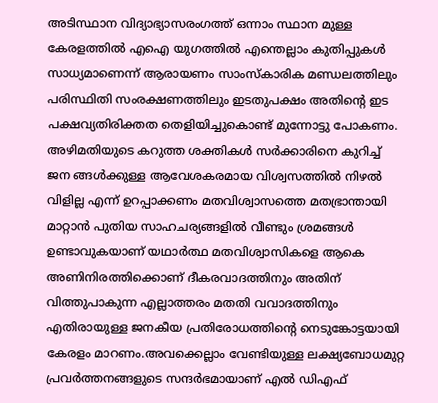അടിസ്ഥാന വിദ്യാഭ്യാസരംഗത്ത് ഒന്നാം സ്ഥാന മുള്ള കേരളത്തിൽ എഐ യുഗത്തിൽ എന്തെല്ലാം കുതിപ്പുകൾ സാധ്യമാണെന്ന് ആരായണം സാംസ്കാരിക മണ്ഡലത്തിലും പരിസ്ഥിതി സംരക്ഷണത്തിലും ഇടതുപക്ഷം അതിന്റെ ഇട പക്ഷവ്യതിരിക്തത തെളിയിച്ചുകൊണ്ട് മുന്നോട്ടു പോകണം. അഴിമതിയുടെ കറുത്ത ശക്തികൾ സർക്കാരിനെ കുറിച്ച് ജന ങ്ങൾക്കുള്ള ആവേശകരമായ വിശ്വസത്തിൽ നിഴൽ വിളില്ല എന്ന് ഉറപ്പാക്കണം മതവിശ്വാസത്തെ മതഭ്രാന്തായി മാറ്റാൻ പുതിയ സാഹചര്യങ്ങളിൽ വീണ്ടും ശ്രമങ്ങൾ ഉണ്ടാവുകയാണ് യഥാർത്ഥ മതവിശ്വാസികളെ ആകെ അണിനിരത്തിക്കൊണ് ദീകരവാദത്തിനും അതിന് വിത്തുപാകുന്ന എല്ലാത്തരം മതതി വവാദത്തിനും എതിരായുള്ള ജനകീയ പ്രതിരോധത്തിൻ്റെ നെടുങ്കോട്ടയായി കേരളം മാറണം.അവക്കെല്ലാം വേണ്ടിയുള്ള ലക്ഷ്യബോധമുറ്റ പ്രവർത്തനങ്ങളുടെ സന്ദർഭമായാണ് എൽ ഡിഎഫ്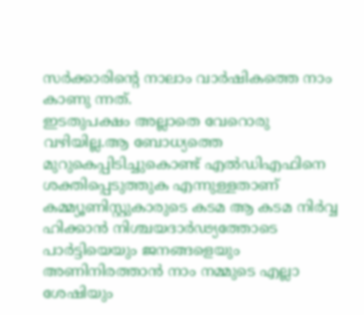സർക്കാരിൻ്റെ നാലാം വാർഷികത്തെ നാം കാണു ന്നത്.
ഇടതുപക്ഷം അല്ലാതെ വേറൊരു വഴിയില്ല.ആ ബോധ്യത്തെ മുറുകെപ്പിടിച്ചുകൊണ്ട് എൽഡിഎഫിനെ ശക്തിപ്പെടുത്തുക എന്നുള്ളതാണ് കമ്മ്യൂണിസ്റ്റുകാരുടെ കടമ ആ കടമ നിർവ്വ ഹിക്കാൻ നിശ്ചയദാർഢ്യത്തോടെ പാർട്ടിയെയും ജനങ്ങളെയും അണിനിരത്താൻ നാം നമ്മുടെ എല്ലാ ശേഷിയും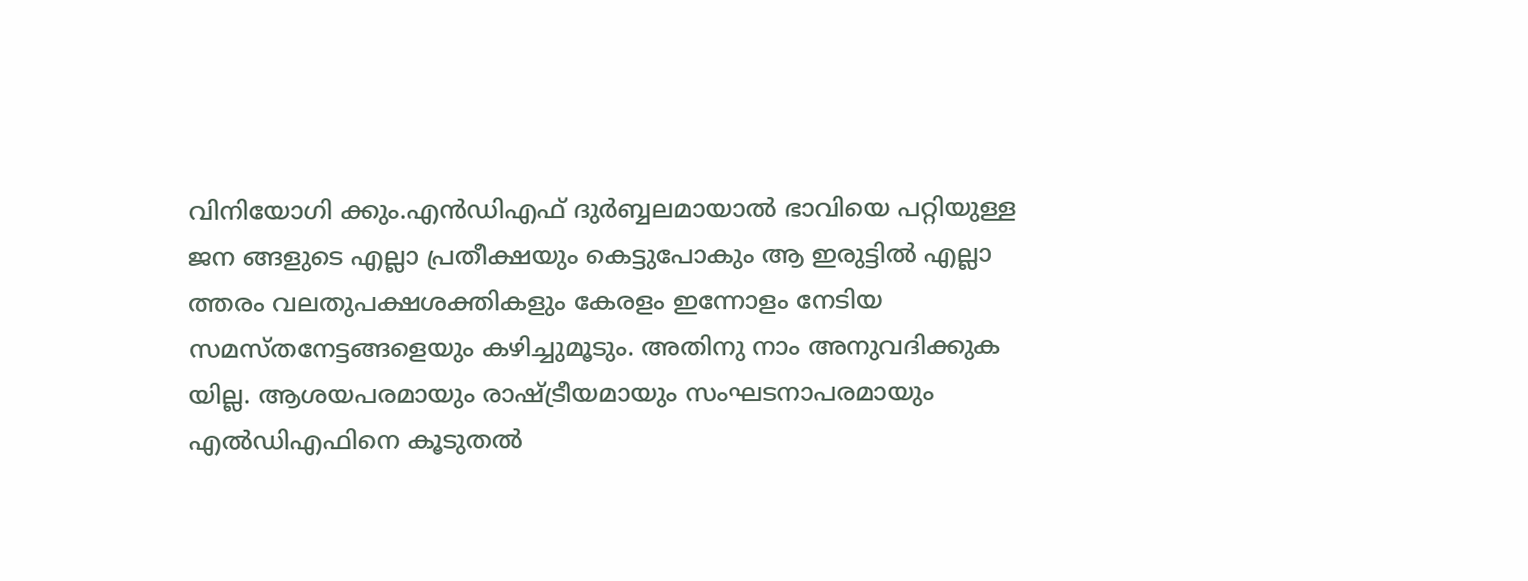വിനിയോഗി ക്കും.എൻഡിഎഫ് ദുർബ്ബലമായാൽ ഭാവിയെ പറ്റിയുള്ള ജന ങ്ങളുടെ എല്ലാ പ്രതീക്ഷയും കെട്ടുപോകും ആ ഇരുട്ടിൽ എല്ലാ ത്തരം വലതുപക്ഷശക്തികളും കേരളം ഇന്നോളം നേടിയ സമസ്തനേട്ടങ്ങളെയും കഴിച്ചുമൂടും. അതിനു നാം അനുവദിക്കുക യില്ല. ആശയപരമായും രാഷ്ട്രീയമായും സംഘടനാപരമായും എൽഡിഎഫിനെ കൂടുതൽ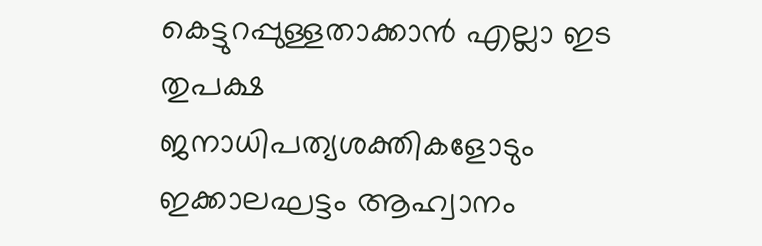കെട്ടുറപ്പുള്ളതാക്കാൻ എല്ലാ ഇട തുപക്ഷ ജനാധിപത്യശക്തികളോടും ഇക്കാലഘട്ടം ആഹ്വാനം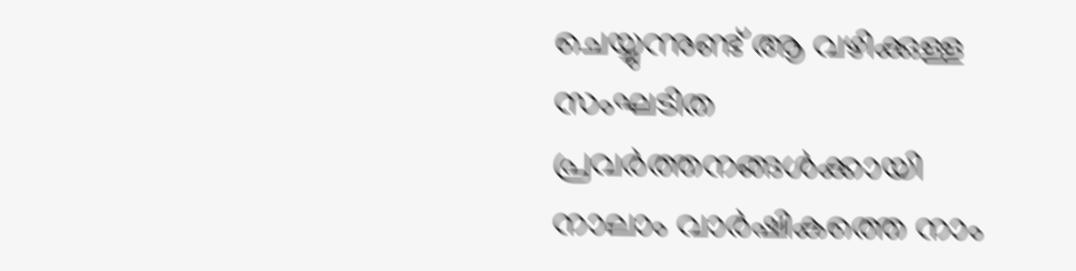ചെയ്യുന്നുണ്ട് ആ വഴിക്കുള്ള സംഘടിത പ്രവർത്തനങ്ങൾക്കായി നാലാം വാർഷികത്തെ നാം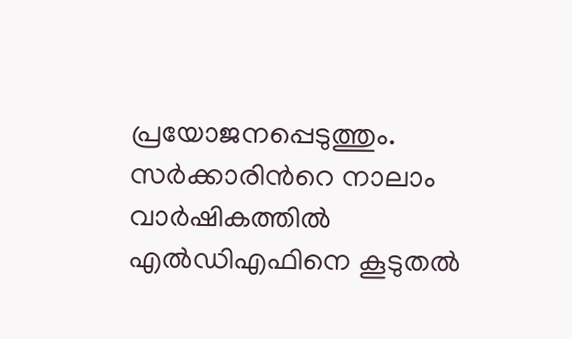പ്രയോജനപ്പെടുത്തും.
സർക്കാരിൻറെ നാലാം വാർഷികത്തിൽ എൽഡിഎഫിനെ കൂടുതൽ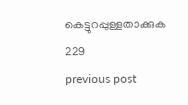കെട്ടുറപ്പുള്ളതാക്കുക
229
previous post